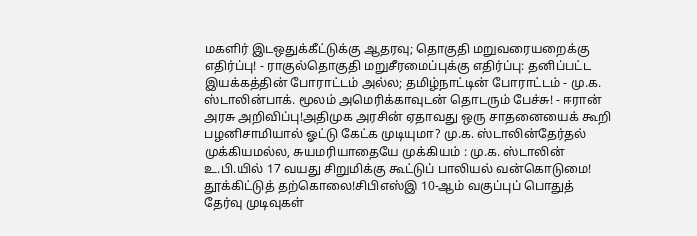மகளிர் இடஒதுக்கீட்டுக்கு ஆதரவு; தொகுதி மறுவரையறைக்கு எதிர்ப்பு! - ராகுல்தொகுதி மறுசீரமைப்புக்கு எதிர்ப்பு: தனிப்பட்ட இயக்கத்தின் போராட்டம் அல்ல; தமிழ்நாட்டின் போராட்டம் - மு.க. ஸ்டாலின்பாக். மூலம் அமெரிக்காவுடன் தொடரும் பேச்சு! - ஈரான் அரசு அறிவிப்பு!அதிமுக அரசின் ஏதாவது ஒரு சாதனையைக் கூறி பழனிசாமியால் ஓட்டு கேட்க முடியுமா? மு.க. ஸ்டாலின்தேர்தல் முக்கியமல்ல, சுயமரியாதையே முக்கியம் : மு.க. ஸ்டாலின் உ.பி.யில் 17 வயது சிறுமிக்கு கூட்டுப் பாலியல் வன்கொடுமை! தூக்கிட்டுத் தற்கொலை!சிபிஎஸ்இ 10-ஆம் வகுப்புப் பொதுத் தேர்வு முடிவுகள்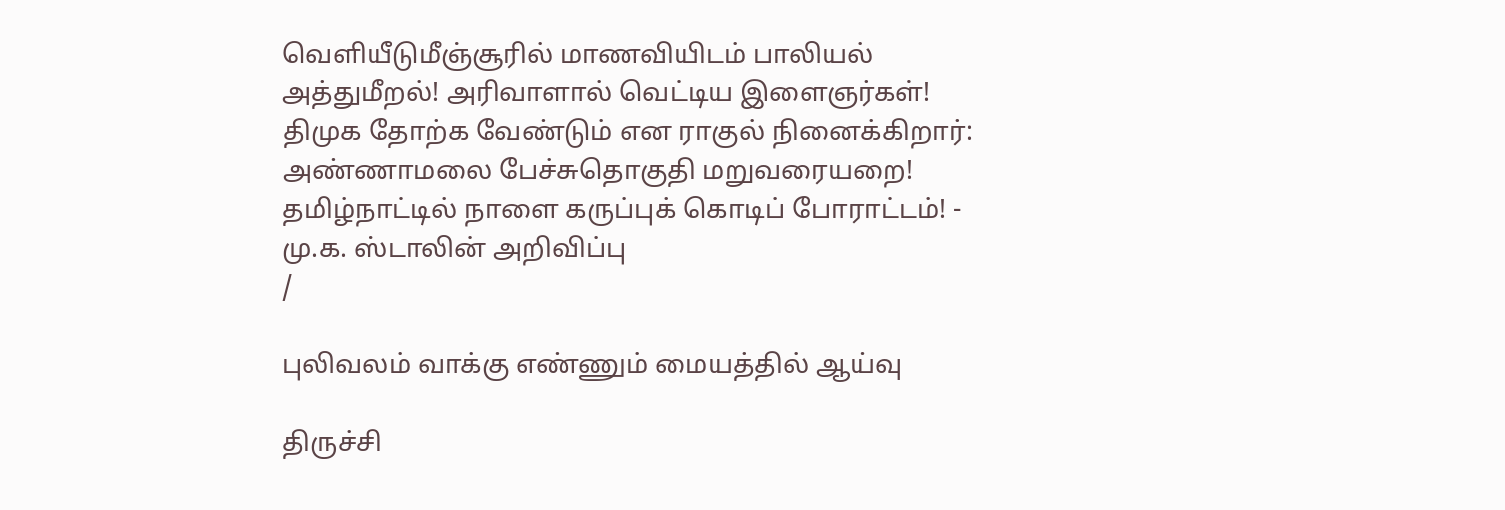வெளியீடுமீஞ்சூரில் மாணவியிடம் பாலியல் அத்துமீறல்! அரிவாளால் வெட்டிய இளைஞர்கள்! திமுக தோற்க வேண்டும் என ராகுல் நினைக்கிறார்: அண்ணாமலை பேச்சுதொகுதி மறுவரையறை! தமிழ்நாட்டில் நாளை கருப்புக் கொடிப் போராட்டம்! - மு.க. ஸ்டாலின் அறிவிப்பு
/

புலிவலம் வாக்கு எண்ணும் மையத்தில் ஆய்வு

திருச்சி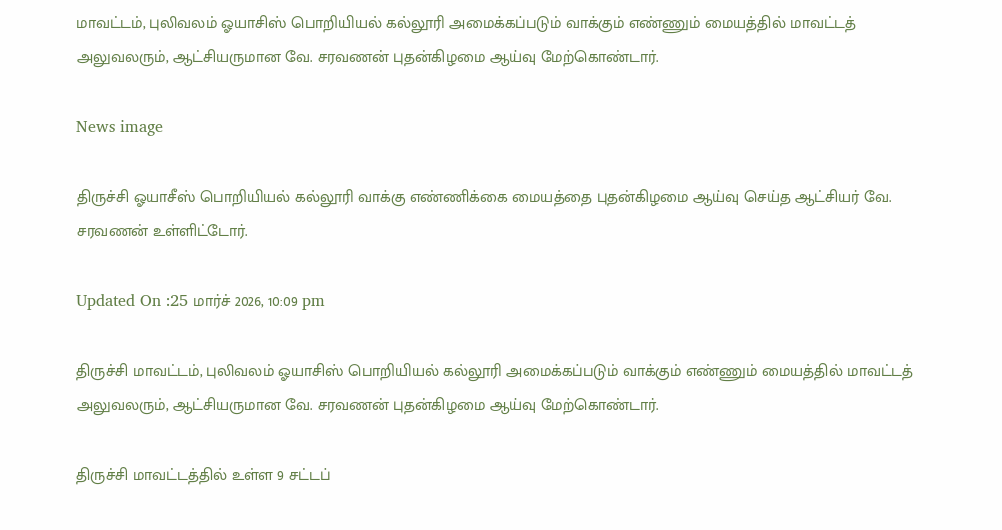மாவட்டம், புலிவலம் ஓயாசிஸ் பொறியியல் கல்லூரி அமைக்கப்படும் வாக்கும் எண்ணும் மையத்தில் மாவட்டத் அலுவலரும், ஆட்சியருமான வே. சரவணன் புதன்கிழமை ஆய்வு மேற்கொண்டார்.

News image

திருச்சி ஓயாசீஸ் பொறியியல் கல்லூரி வாக்கு எண்ணிக்கை மையத்தை புதன்கிழமை ஆய்வு செய்த ஆட்சியர் வே. சரவணன் உள்ளிட்டோர்.

Updated On :25 மார்ச் 2026, 10:09 pm

திருச்சி மாவட்டம், புலிவலம் ஓயாசிஸ் பொறியியல் கல்லூரி அமைக்கப்படும் வாக்கும் எண்ணும் மையத்தில் மாவட்டத் அலுவலரும், ஆட்சியருமான வே. சரவணன் புதன்கிழமை ஆய்வு மேற்கொண்டார்.

திருச்சி மாவட்டத்தில் உள்ள 9 சட்டப்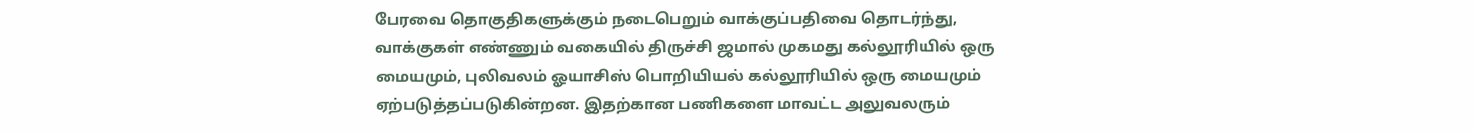பேரவை தொகுதிகளுக்கும் நடைபெறும் வாக்குப்பதிவை தொடர்ந்து, வாக்குகள் எண்ணும் வகையில் திருச்சி ஜமால் முகமது கல்லூரியில் ஒரு மையமும், புலிவலம் ஓயாசிஸ் பொறியியல் கல்லூரியில் ஒரு மையமும் ஏற்படுத்தப்படுகின்றன. இதற்கான பணிகளை மாவட்ட அலுவலரும்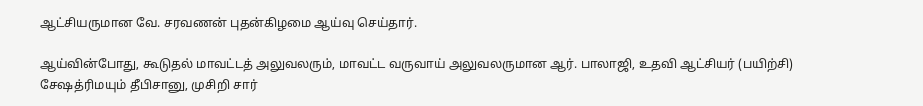ஆட்சியருமான வே. சரவணன் புதன்கிழமை ஆய்வு செய்தார்.

ஆய்வின்போது, கூடுதல் மாவட்டத் அலுவலரும், மாவட்ட வருவாய் அலுவலருமான ஆர். பாலாஜி, உதவி ஆட்சியர் (பயிற்சி) சேஷத்ரிமயும் தீபிசானு, முசிறி சார்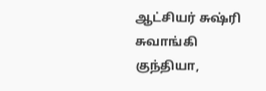ஆட்சியர் சுஷ்ரி சுவாங்கி குந்தியா,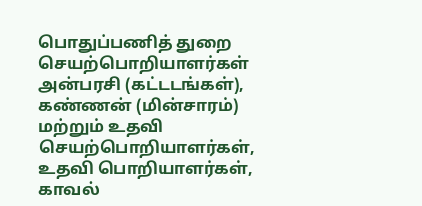பொதுப்பணித் துறை செயற்பொறியாளர்கள் அன்பரசி (கட்டடங்கள்), கண்ணன் (மின்சாரம்) மற்றும் உதவி செயற்பொறியாளர்கள், உதவி பொறியாளர்கள், காவல்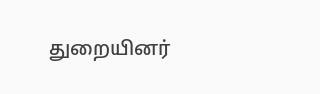துறையினர்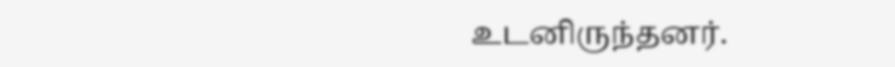உடனிருந்தனர்.